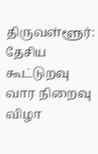திருவள்ளூர்: தேசிய கூட்டுறவு வார நிறைவு விழா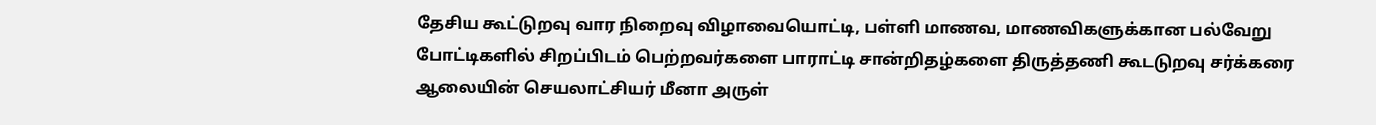தேசிய கூட்டுறவு வார நிறைவு விழாவையொட்டி, பள்ளி மாணவ, மாணவிகளுக்கான பல்வேறு போட்டிகளில் சிறப்பிடம் பெற்றவர்களை பாராட்டி சான்றிதழ்களை திருத்தணி கூடடுறவு சர்க்கரை ஆலையின் செயலாட்சியர் மீனா அருள்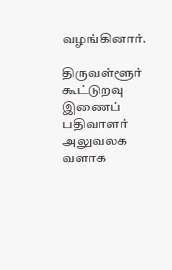வழங்கினார்.

திருவள்ளூர் கூட்டுறவு இணைப் பதிவாளர் அலுவலக வளாக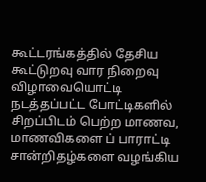கூட்டரங்கத்தில் தேசிய கூட்டுறவு வார நிறைவு விழாவையொட்டி நடத்தப்பட்ட போட்டிகளில் சிறப்பிடம் பெற்ற மாணவ, மாணவிகளை ப் பாராட்டி சான்றிதழ்களை வழங்கிய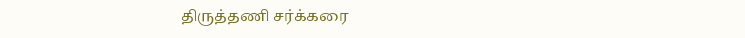திருத்தணி சர்க்கரை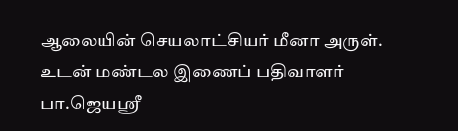ஆலையின் செயலாட்சியர் மீனா அருள். உடன் மண்டல இணைப் பதிவாளர் பா.ஜெயஸ்ரீ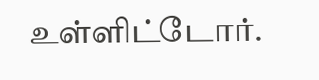உள்ளிட்டோர்.